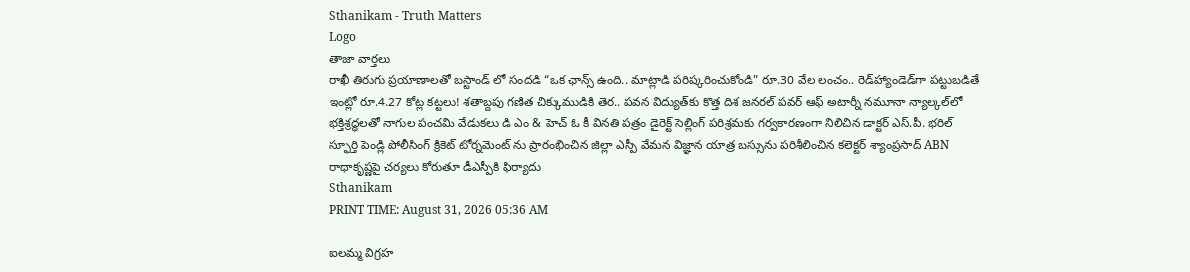Sthanikam - Truth Matters
Logo
తాజా వార్తలు
రాఖీ తిరుగు ప్రయాణాలతో బస్టాండ్ లో సందడి “ఒక ఛాన్స్‌ ఉంది.. మాట్లాడి పరిష్కరించుకోండి” రూ.30 వేల లంచం.. రెడ్‌హ్యాండెడ్‌గా పట్టుబడితే ఇంట్లో రూ.4.27 కోట్ల కట్టలు! శతాబ్దపు గణిత చిక్కుముడికి తెర.. పవన విద్యుత్‌కు కొత్త దిశ జనరల్ పవర్ ఆఫ్ అటార్నీ నమూనా న్యాల్కల్‌లో భక్తిశ్రద్ధలతో నాగుల పంచమి వేడుకలు డి ఎం & హెచ్ ఓ కీ వినతి పత్రం డైరెక్ట్ సెల్లింగ్ పరిశ్రమకు గర్వకారణంగా నిలిచిన డాక్టర్ ఎస్.పీ. భరిల్ స్ఫూర్తి పెండ్లి పోలీసింగ్ క్రికెట్ టోర్నమెంట్ ను ప్రారంభించిన జిల్లా ఎస్పీ వేమన విజ్ఞాన యాత్ర బస్సును పరిశీలించిన కలెక్టర్ శ్యాంప్రసాద్ ABN రాధాకృష్ణపై చర్యలు కోరుతూ డీఎస్పీకి ఫిర్యాదు
Sthanikam
PRINT TIME: August 31, 2026 05:36 AM

ఐలమ్మ విగ్రహ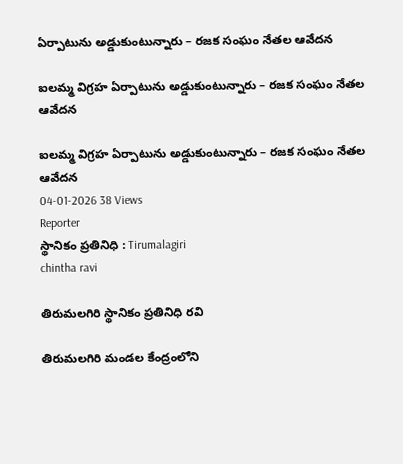ఏర్పాటును అడ్డుకుంటున్నారు – రజక సంఘం నేతల ఆవేదన

ఐలమ్మ విగ్రహ ఏర్పాటును అడ్డుకుంటున్నారు – రజక సంఘం నేతల ఆవేదన

ఐలమ్మ విగ్రహ ఏర్పాటును అడ్డుకుంటున్నారు – రజక సంఘం నేతల ఆవేదన
04-01-2026 38 Views
Reporter
స్థానికం ప్రతినిధి : Tirumalagiri
chintha ravi

తిరుమలగిరి స్థానికం ప్రతినిధి రవి

తిరుమలగిరి మండల కేంద్రంలోని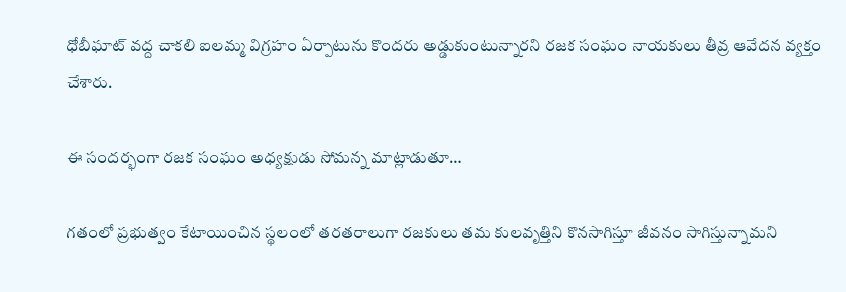ధోబీఘాట్ వద్ద చాకలి ఐలమ్మ విగ్రహం ఏర్పాటును కొందరు అడ్డుకుంటున్నారని రజక సంఘం నాయకులు తీవ్ర ఆవేదన వ్యక్తం చేశారు.

ఈ సందర్భంగా రజక సంఘం అధ్యక్షుడు సోమన్న మాట్లాడుతూ…

గతంలో ప్రభుత్వం కేటాయించిన స్థలంలో తరతరాలుగా రజకులు తమ కులవృత్తిని కొనసాగిస్తూ జీవనం సాగిస్తున్నామని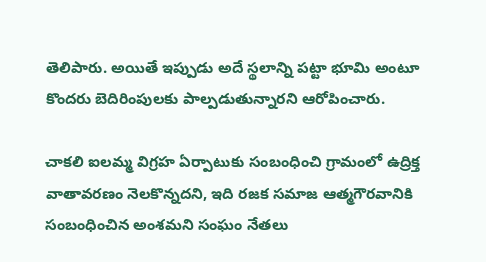తెలిపారు. అయితే ఇప్పుడు అదే స్థలాన్ని పట్టా భూమి అంటూ కొందరు బెదిరింపులకు పాల్పడుతున్నారని ఆరోపించారు.

చాకలి ఐలమ్మ విగ్రహ ఏర్పాటుకు సంబంధించి గ్రామంలో ఉద్రిక్త వాతావరణం నెలకొన్నదని, ఇది రజక సమాజ ఆత్మగౌరవానికి సంబంధించిన అంశమని సంఘం నేతలు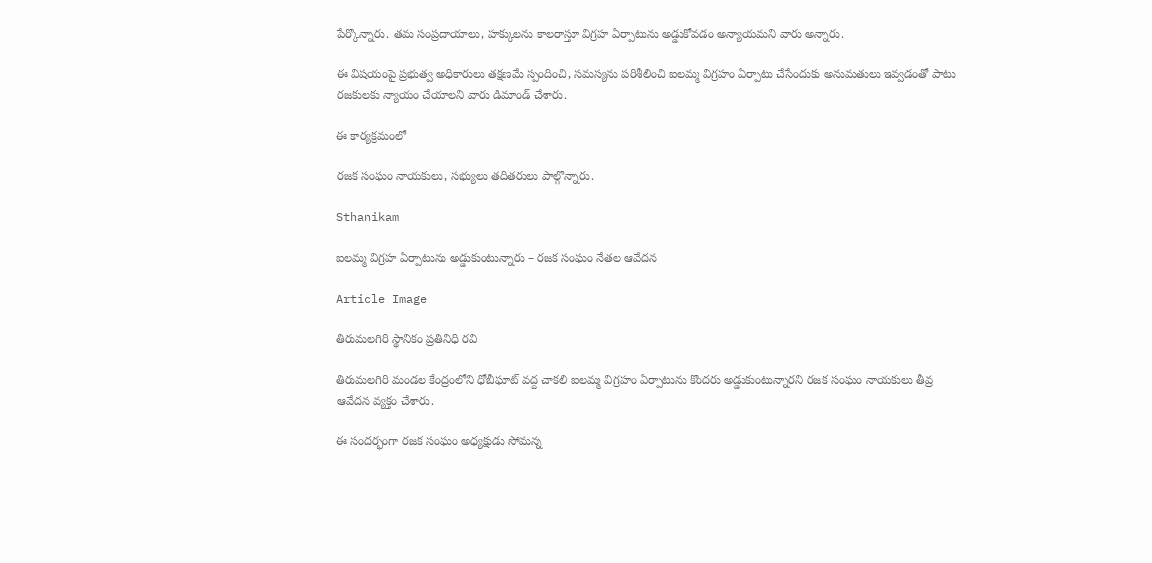పేర్కొన్నారు. తమ సంప్రదాయాలు, హక్కులను కాలరాస్తూ విగ్రహ ఏర్పాటును అడ్డుకోవడం అన్యాయమని వారు అన్నారు.

ఈ విషయంపై ప్రభుత్వ అధికారులు తక్షణమే స్పందించి, సమస్యను పరిశీలించి ఐలమ్మ విగ్రహం ఏర్పాటు చేసేందుకు అనుమతులు ఇవ్వడంతో పాటు రజకులకు న్యాయం చేయాలని వారు డిమాండ్ చేశారు.

ఈ కార్యక్రమంలో

రజక సంఘం నాయకులు, సభ్యులు తదితరులు పాల్గొన్నారు.

Sthanikam

ఐలమ్మ విగ్రహ ఏర్పాటును అడ్డుకుంటున్నారు – రజక సంఘం నేతల ఆవేదన

Article Image

తిరుమలగిరి స్థానికం ప్రతినిధి రవి

తిరుమలగిరి మండల కేంద్రంలోని ధోబీఘాట్ వద్ద చాకలి ఐలమ్మ విగ్రహం ఏర్పాటును కొందరు అడ్డుకుంటున్నారని రజక సంఘం నాయకులు తీవ్ర ఆవేదన వ్యక్తం చేశారు.

ఈ సందర్భంగా రజక సంఘం అధ్యక్షుడు సోమన్న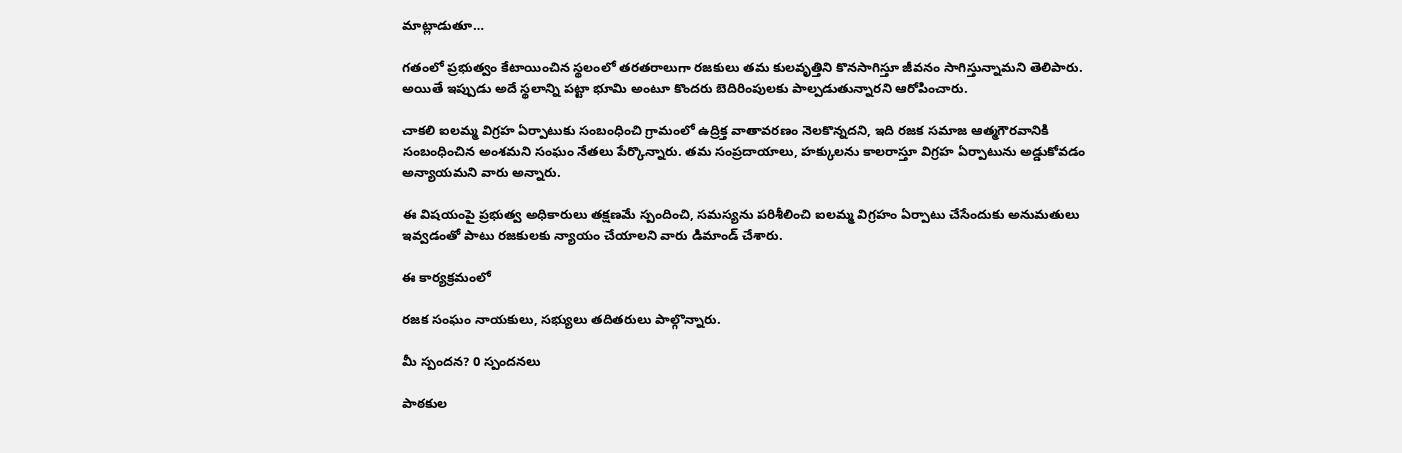మాట్లాడుతూ…

గతంలో ప్రభుత్వం కేటాయించిన స్థలంలో తరతరాలుగా రజకులు తమ కులవృత్తిని కొనసాగిస్తూ జీవనం సాగిస్తున్నామని తెలిపారు. అయితే ఇప్పుడు అదే స్థలాన్ని పట్టా భూమి అంటూ కొందరు బెదిరింపులకు పాల్పడుతున్నారని ఆరోపించారు.

చాకలి ఐలమ్మ విగ్రహ ఏర్పాటుకు సంబంధించి గ్రామంలో ఉద్రిక్త వాతావరణం నెలకొన్నదని, ఇది రజక సమాజ ఆత్మగౌరవానికి సంబంధించిన అంశమని సంఘం నేతలు పేర్కొన్నారు. తమ సంప్రదాయాలు, హక్కులను కాలరాస్తూ విగ్రహ ఏర్పాటును అడ్డుకోవడం అన్యాయమని వారు అన్నారు.

ఈ విషయంపై ప్రభుత్వ అధికారులు తక్షణమే స్పందించి, సమస్యను పరిశీలించి ఐలమ్మ విగ్రహం ఏర్పాటు చేసేందుకు అనుమతులు ఇవ్వడంతో పాటు రజకులకు న్యాయం చేయాలని వారు డిమాండ్ చేశారు.

ఈ కార్యక్రమంలో

రజక సంఘం నాయకులు, సభ్యులు తదితరులు పాల్గొన్నారు.

మీ స్పందన? 0 స్పందనలు

పాఠకుల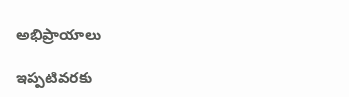అభిప్రాయాలు

ఇప్పటివరకు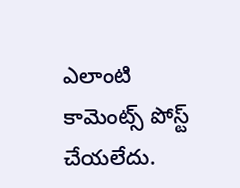ఎలాంటి కామెంట్స్ పోస్ట్ చేయలేదు.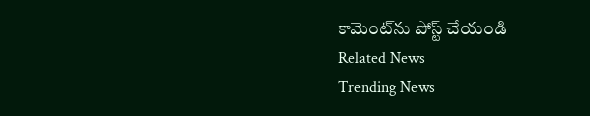కామెంట్‌ను పోస్ట్ చేయండి
Related News
Trending News